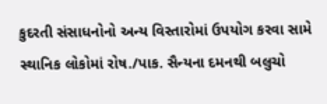કુદરતી સંસાધનોનો અન્ય વિસ્તારોમાં ઉપયોગ કરવા સામે સ્થાનિક લોકોમાં રોષ./પાક. સૈન્યના દમનથી બલુચો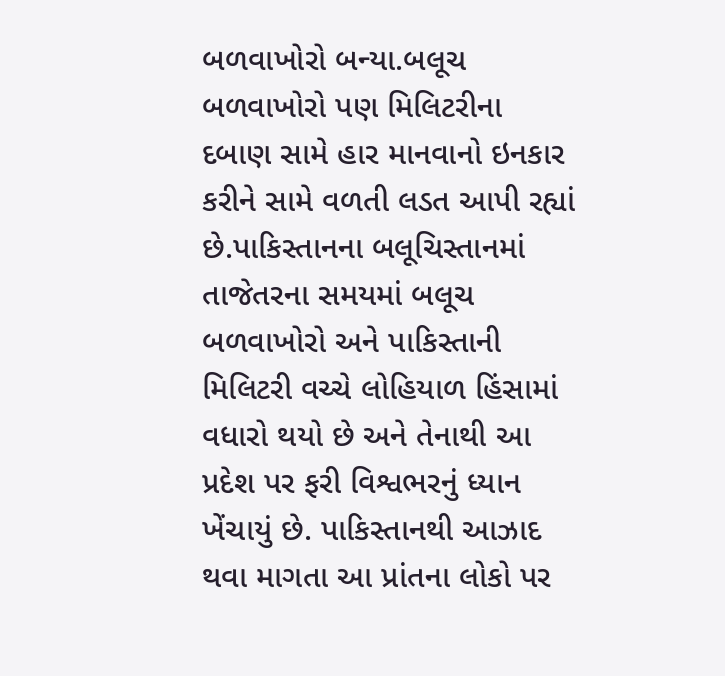બળવાખોરો બન્યા.બલૂચ બળવાખોરો પણ મિલિટરીના દબાણ સામે હાર માનવાનો ઇનકાર કરીને સામે વળતી લડત આપી રહ્યાં છે.પાકિસ્તાનના બલૂચિસ્તાનમાં તાજેતરના સમયમાં બલૂચ બળવાખોરો અને પાકિસ્તાની મિલિટરી વચ્ચે લોહિયાળ હિંસામાં વધારો થયો છે અને તેનાથી આ પ્રદેશ પર ફરી વિશ્વભરનું ધ્યાન ખેંચાયું છે. પાકિસ્તાનથી આઝાદ થવા માગતા આ પ્રાંતના લોકો પર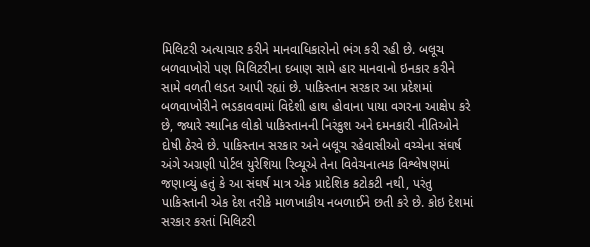મિલિટરી અત્યાચાર કરીને માનવાધિકારોનો ભંગ કરી રહી છે. બલૂચ બળવાખોરો પણ મિલિટરીના દબાણ સામે હાર માનવાનો ઇનકાર કરીને સામે વળતી લડત આપી રહ્યાં છે. પાકિસ્તાન સરકાર આ પ્રદેશમાં બળવાખોરીને ભડકાવવામાં વિદેશી હાથ હોવાના પાયા વગરના આક્ષેપ કરે છે, જ્યારે સ્થાનિક લોકો પાકિસ્તાનની નિરંકુશ અને દમનકારી નીતિઓને દોષી ઠેરવે છે. પાકિસ્તાન સરકાર અને બલૂચ રહેવાસીઓ વચ્ચેના સંઘર્ષ અંગે અગ્રણી પોર્ટલ યુરેશિયા રિવ્યૂએ તેના વિવેચનાત્મક વિશ્લેષણમાં જણાવ્યું હતું કે આ સંઘર્ષ માત્ર એક પ્રાદેશિક કટોકટી નથી, પરંતુ પાકિસ્તાની એક દેશ તરીકે માળખાકીય નબળાઈને છતી કરે છે. કોઇ દેશમાં સરકાર કરતાં મિલિટરી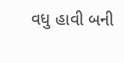વધુ હાવી બની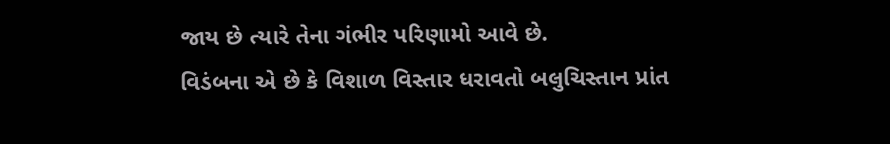જાય છે ત્યારે તેના ગંભીર પરિણામો આવે છે.
વિડંબના એ છે કે વિશાળ વિસ્તાર ધરાવતો બલુચિસ્તાન પ્રાંત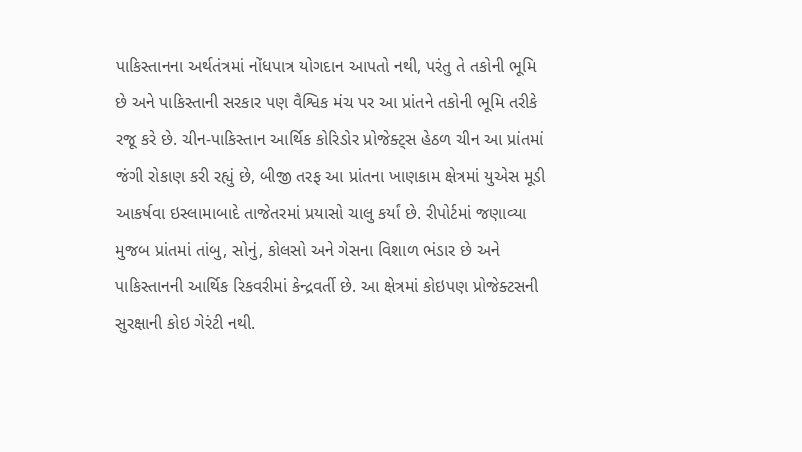પાકિસ્તાનના અર્થતંત્રમાં નોંધપાત્ર યોગદાન આપતો નથી, પરંતુ તે તકોની ભૂમિ છે અને પાકિસ્તાની સરકાર પણ વૈશ્વિક મંચ પર આ પ્રાંતને તકોની ભૂમિ તરીકે રજૂ કરે છે. ચીન-પાકિસ્તાન આર્થિક કોરિડોર પ્રોજેક્ટ્સ હેઠળ ચીન આ પ્રાંતમાં જંગી રોકાણ કરી રહ્યું છે, બીજી તરફ આ પ્રાંતના ખાણકામ ક્ષેત્રમાં યુએસ મૂડી આકર્ષવા ઇસ્લામાબાદે તાજેતરમાં પ્રયાસો ચાલુ કર્યાં છે. રીપોર્ટમાં જણાવ્યા મુજબ પ્રાંતમાં તાંબુ, સોનું, કોલસો અને ગેસના વિશાળ ભંડાર છે અને પાકિસ્તાનની આર્થિક રિકવરીમાં કેન્દ્રવર્તી છે. આ ક્ષેત્રમાં કોઇપણ પ્રોજેક્ટસની સુરક્ષાની કોઇ ગેરંટી નથી.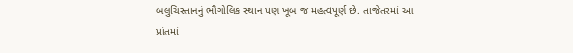બલુચિસ્તાનનું ભૌગોલિક સ્થાન પણ ખૂબ જ મહત્વપૂર્ણ છે. તાજેતરમાં આ પ્રાંતમાં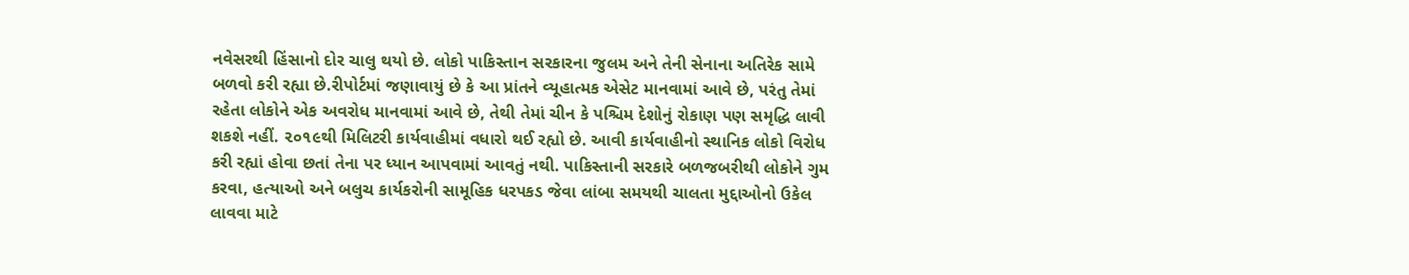નવેસરથી હિંસાનો દોર ચાલુ થયો છે. લોકો પાકિસ્તાન સરકારના જુલમ અને તેની સેનાના અતિરેક સામે બળવો કરી રહ્યા છે.રીપોર્ટમાં જણાવાયું છે કે આ પ્રાંતને વ્યૂહાત્મક એસેટ માનવામાં આવે છે, પરંતુ તેમાં રહેતા લોકોને એક અવરોધ માનવામાં આવે છે, તેથી તેમાં ચીન કે પશ્ચિમ દેશોનું રોકાણ પણ સમૃદ્ધિ લાવી શકશે નહીં. ૨૦૧૯થી મિલિટરી કાર્યવાહીમાં વધારો થઈ રહ્યો છે. આવી કાર્યવાહીનો સ્થાનિક લોકો વિરોધ કરી રહ્યાં હોવા છતાં તેના પર ધ્યાન આપવામાં આવતું નથી. પાકિસ્તાની સરકારે બળજબરીથી લોકોને ગુમ કરવા, હત્યાઓ અને બલુચ કાર્યકરોની સામૂહિક ધરપકડ જેવા લાંબા સમયથી ચાલતા મુદ્દાઓનો ઉકેલ લાવવા માટે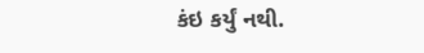કંઇ કર્યું નથી.